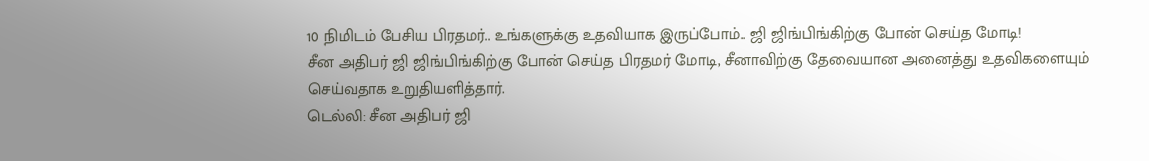10 நிமிடம் பேசிய பிரதமர்.. உங்களுக்கு உதவியாக இருப்போம்.. ஜி ஜிங்பிங்கிற்கு போன் செய்த மோடி!
சீன அதிபர் ஜி ஜிங்பிங்கிற்கு போன் செய்த பிரதமர் மோடி, சீனாவிற்கு தேவையான அனைத்து உதவிகளையும் செய்வதாக உறுதியளித்தார்.
டெல்லி: சீன அதிபர் ஜி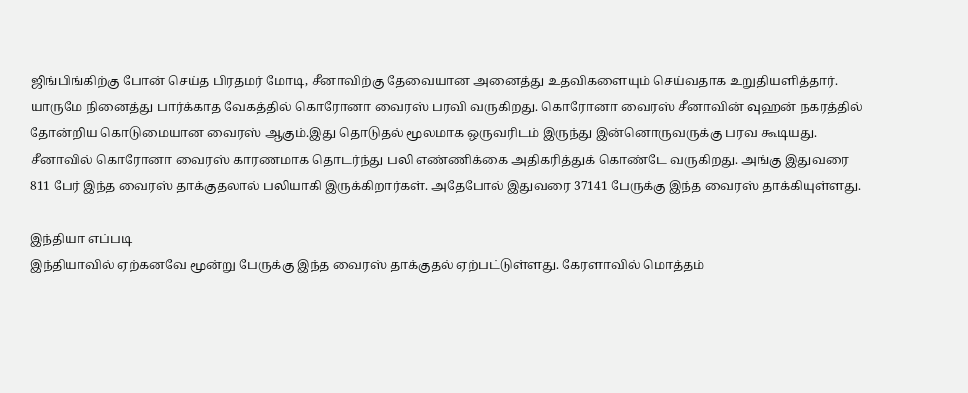ஜிங்பிங்கிற்கு போன் செய்த பிரதமர் மோடி, சீனாவிற்கு தேவையான அனைத்து உதவிகளையும் செய்வதாக உறுதியளித்தார்.
யாருமே நினைத்து பார்க்காத வேகத்தில் கொரோனா வைரஸ் பரவி வருகிறது. கொரோனா வைரஸ் சீனாவின் வுஹன் நகரத்தில் தோன்றிய கொடுமையான வைரஸ் ஆகும்.இது தொடுதல் மூலமாக ஒருவரிடம் இருந்து இன்னொருவருக்கு பரவ கூடியது.
சீனாவில் கொரோனா வைரஸ் காரணமாக தொடர்ந்து பலி எண்ணிக்கை அதிகரித்துக் கொண்டே வருகிறது. அங்கு இதுவரை 811 பேர் இந்த வைரஸ் தாக்குதலால் பலியாகி இருக்கிறார்கள். அதேபோல் இதுவரை 37141 பேருக்கு இந்த வைரஸ் தாக்கியுள்ளது.

இந்தியா எப்படி
இந்தியாவில் ஏற்கனவே மூன்று பேருக்கு இந்த வைரஸ் தாக்குதல் ஏற்பட்டுள்ளது. கேரளாவில் மொத்தம்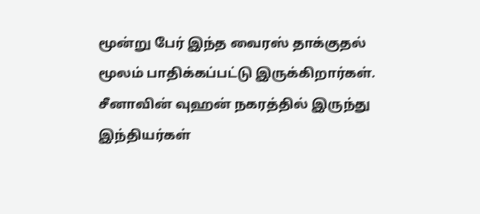மூன்று பேர் இந்த வைரஸ் தாக்குதல் மூலம் பாதிக்கப்பட்டு இருக்கிறார்கள். சீனாவின் வுஹன் நகரத்தில் இருந்து இந்தியர்கள்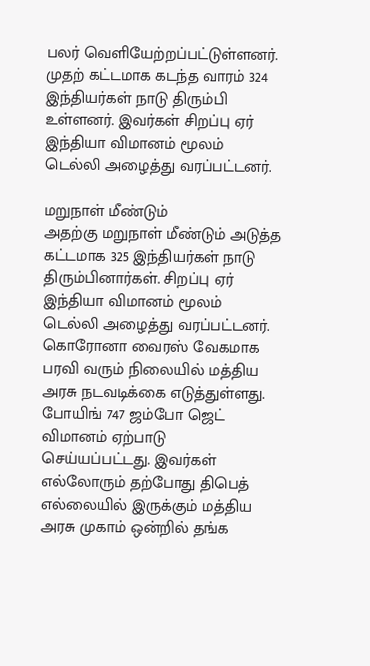பலர் வெளியேற்றப்பட்டுள்ளனர். முதற் கட்டமாக கடந்த வாரம் 324 இந்தியர்கள் நாடு திரும்பி உள்ளனர். இவர்கள் சிறப்பு ஏர் இந்தியா விமானம் மூலம் டெல்லி அழைத்து வரப்பட்டனர்.

மறுநாள் மீண்டும்
அதற்கு மறுநாள் மீண்டும் அடுத்த கட்டமாக 325 இந்தியர்கள் நாடு திரும்பினார்கள். சிறப்பு ஏர் இந்தியா விமானம் மூலம் டெல்லி அழைத்து வரப்பட்டனர். கொரோனா வைரஸ் வேகமாக பரவி வரும் நிலையில் மத்திய அரசு நடவடிக்கை எடுத்துள்ளது. போயிங் 747 ஜம்போ ஜெட் விமானம் ஏற்பாடு செய்யப்பட்டது. இவர்கள் எல்லோரும் தற்போது திபெத் எல்லையில் இருக்கும் மத்திய அரசு முகாம் ஒன்றில் தங்க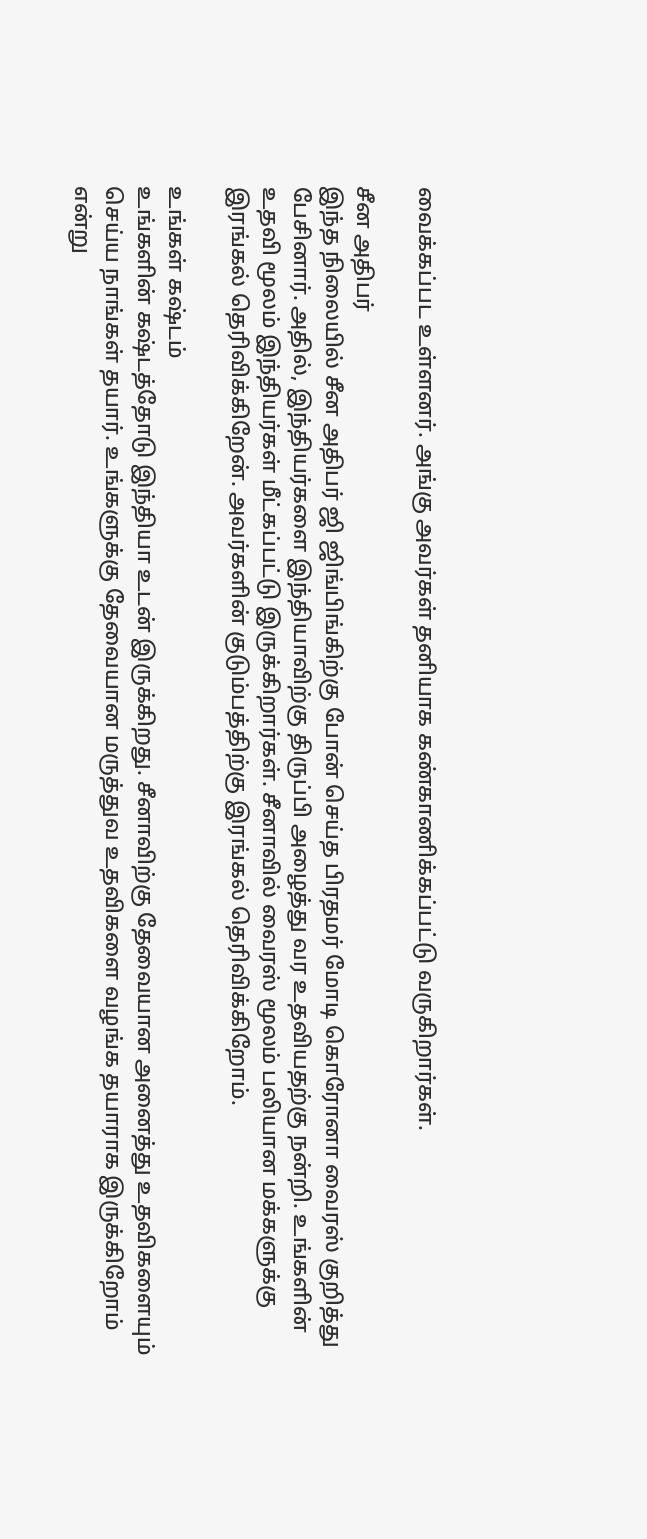வைக்கப்பட உள்ளனர். அங்கு அவர்கள் தனியாக கண்காணிக்கப்பட்டு வருகிறார்கள்.

சீன அதிபர்
இந்த நிலையில் சீன அதிபர் ஜி ஜிங்பிங்கிற்கு போன் செய்த பிரதமர் மோடி கொரோனா வைரஸ் குறித்து பேசினார். அதில், இந்தியர்களை இந்தியாவிற்கு திருப்பி அழைத்து வர உதவியதற்கு நன்றி. உங்களின் உதவி மூலம் இந்தியர்கள் மீட்கப்பட்டு இருக்கிறார்கள். சீனாவில் வைரஸ் மூலம் பலியான மக்களுக்கு இரங்கல் தெரிவிக்கிறேன். அவர்களின் குடும்பத்திற்கு இரங்கல் தெரிவிக்கிறோம்.

உங்கள் கஷ்டம்
உங்களின் கஷ்டத்தோடு இந்தியா உடன் இருக்கிறது. சீனாவிற்கு தேவையான அனைத்து உதவிகளையும் செய்ய நாங்கள் தயார். உங்களுக்கு தேவையான மருத்துவ உதவிகளை வழங்க தயாராக இருக்கிறோம் என்று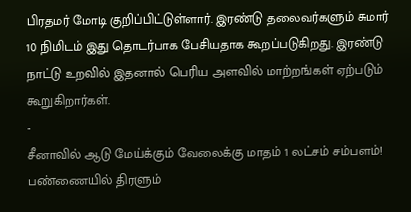பிரதமர் மோடி குறிப்பிட்டுள்ளார். இரண்டு தலைவர்களும் சுமார் 10 நிமிடம் இது தொடர்பாக பேசியதாக கூறப்படுகிறது. இரண்டு நாட்டு உறவில் இதனால் பெரிய அளவில் மாற்றங்கள் ஏற்படும் கூறுகிறார்கள்.
-
சீனாவில் ஆடு மேய்க்கும் வேலைக்கு மாதம் 1 லட்சம் சம்பளம்! பண்ணையில் திரளும்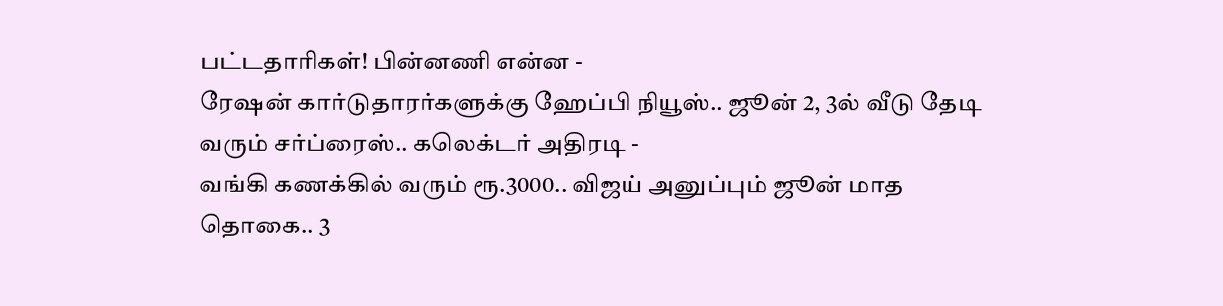பட்டதாரிகள்! பின்னணி என்ன -
ரேஷன் கார்டுதாரர்களுக்கு ஹேப்பி நியூஸ்.. ஜூன் 2, 3ல் வீடு தேடி வரும் சர்ப்ரைஸ்.. கலெக்டர் அதிரடி -
வங்கி கணக்கில் வரும் ரூ.3000.. விஜய் அனுப்பும் ஜூன் மாத தொகை.. 3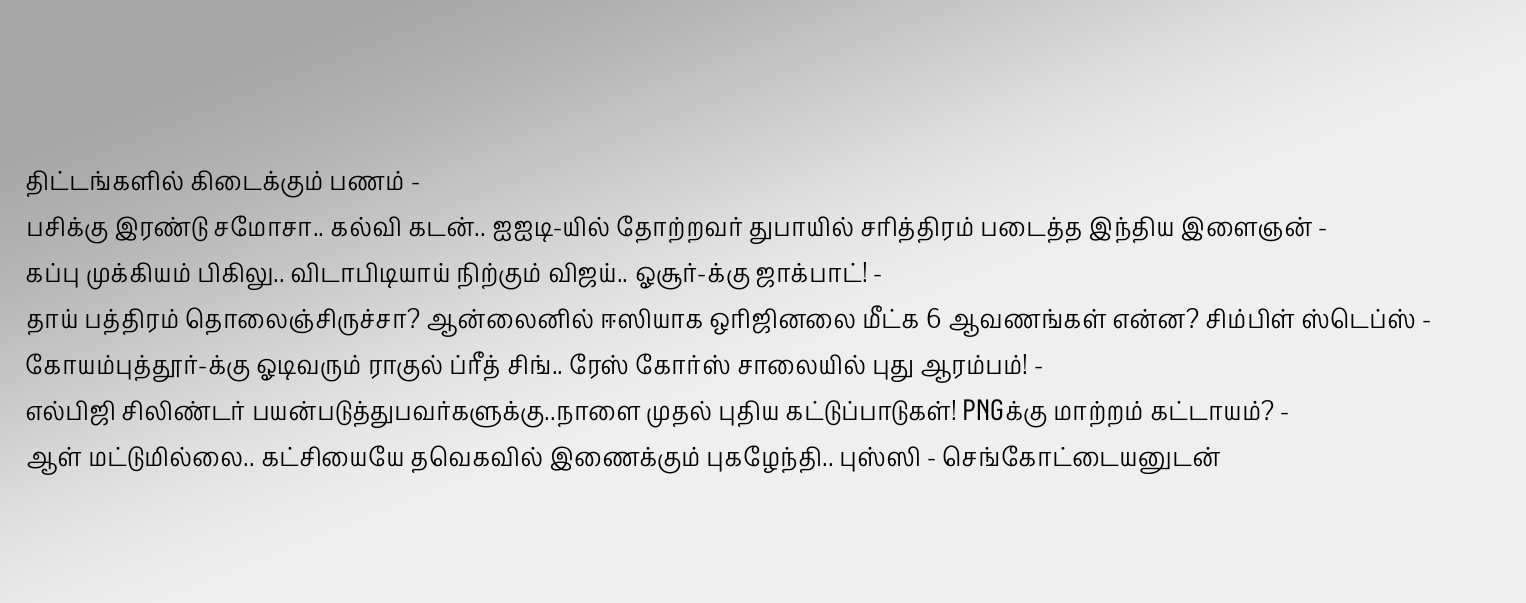திட்டங்களில் கிடைக்கும் பணம் -
பசிக்கு இரண்டு சமோசா.. கல்வி கடன்.. ஐஐடி-யில் தோற்றவர் துபாயில் சரித்திரம் படைத்த இந்திய இளைஞன் -
கப்பு முக்கியம் பிகிலு.. விடாபிடியாய் நிற்கும் விஜய்.. ஓசூர்-க்கு ஜாக்பாட்! -
தாய் பத்திரம் தொலைஞ்சிருச்சா? ஆன்லைனில் ஈஸியாக ஒரிஜினலை மீட்க 6 ஆவணங்கள் என்ன? சிம்பிள் ஸ்டெப்ஸ் -
கோயம்புத்தூர்-க்கு ஓடிவரும் ராகுல் ப்ரீத் சிங்.. ரேஸ் கோர்ஸ் சாலையில் புது ஆரம்பம்! -
எல்பிஜி சிலிண்டர் பயன்படுத்துபவர்களுக்கு..நாளை முதல் புதிய கட்டுப்பாடுகள்! PNGக்கு மாற்றம் கட்டாயம்? -
ஆள் மட்டுமில்லை.. கட்சியையே தவெகவில் இணைக்கும் புகழேந்தி.. புஸ்ஸி - செங்கோட்டையனுடன்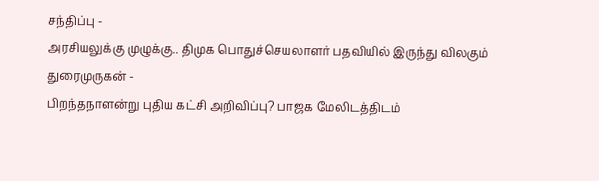சந்திப்பு -
அரசியலுக்கு முழுக்கு.. திமுக பொதுச்செயலாளர் பதவியில் இருந்து விலகும் துரைமுருகன் -
பிறந்தநாளன்று புதிய கட்சி அறிவிப்பு? பாஜக மேலிடத்திடம்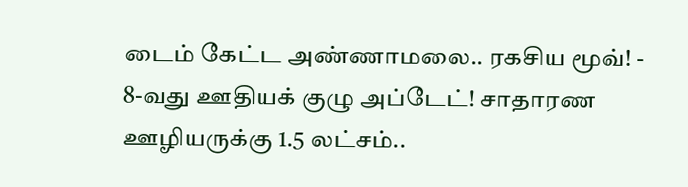டைம் கேட்ட அண்ணாமலை.. ரகசிய மூவ்! -
8-வது ஊதியக் குழு அப்டேட்! சாதாரண ஊழியருக்கு 1.5 லட்சம்..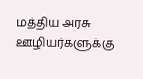மத்திய அரசு ஊழியர்களுக்கு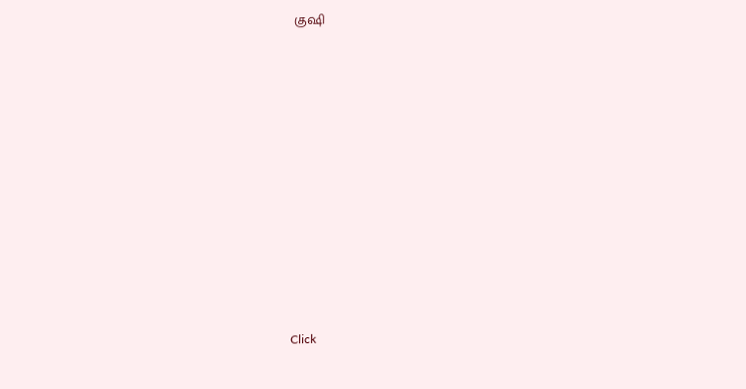குஷி












Click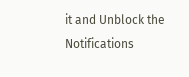it and Unblock the Notifications